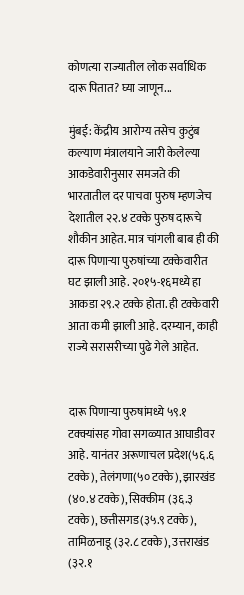कोणत्या राज्यातील लोक सर्वाधिक दारू पितात? घ्या जाणून...

मुंबई: केंद्रीय आरोग्य तसेच कुटुंब कल्याण मंत्रालयाने जारी केलेल्या आकडेवारीनुसार समजते की भारतातील दर पाचवा पुरुष म्हणजेच देशातील २२.४ टक्के पुरुष दारूचे शौकीन आहेत. मात्र चांगली बाब ही की दारू पिणाऱ्या पुरुषांच्या टक्केवारीत घट झाली आहे. २०१५-१६मध्ये हा आकडा २९.२ टक्के होता. ही टक्केवारी आता कमी झाली आहे. दरम्यान, काही राज्ये सरासरीच्या पुढे गेले आहेत.


दारू पिणाऱ्या पुरुषांमध्ये ५९.१ टक्क्यांसह गोवा सगळ्यात आघाडीवर आहे. यानंतर अरूणाचल प्रदेश(५६.६ टक्के), तेलंगणा(५० टक्के), झारखंड (४०.४ टक्के), सिक्कीम (३६.३ टक्के), छत्तीसगड(३५.९ टक्के), तामिळनाडू (३२.८ टक्के), उत्तराखंड (३२.१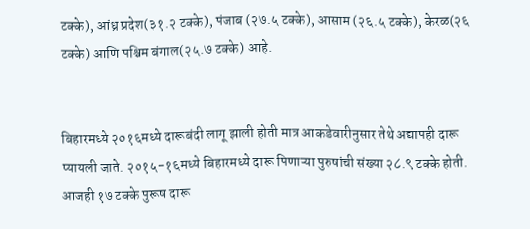टक्के), आंध्र प्रदेश(३१.२ टक्के), पंजाब (२७.५ टक्के), आसाम (२६.५ टक्के), केरळ(२६ टक्के) आणि पश्चिम बंगाल(२५.७ टक्के) आहे.


बिहारमध्ये २०१६मध्ये दारूबंदी लागू झाली होती मात्र आकडेवारीनुसार तेथे अद्यापही दारू प्यायली जाते. २०१५-१६मध्ये बिहारमध्ये दारू पिणाऱ्या पुरुषांची संख्या २८.९ टक्के होती. आजही १७ टक्के पुरूष दारू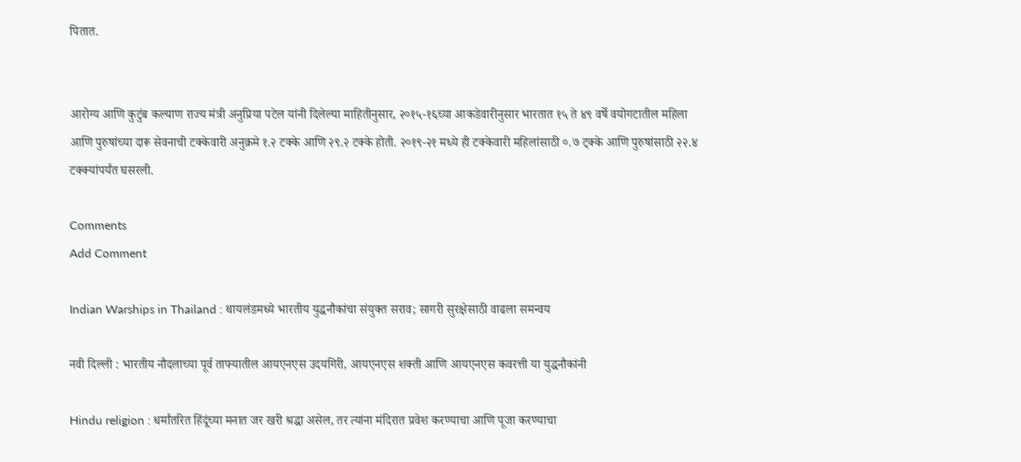पितात.


आरोग्य आणि कुटुंब कल्याण राज्य मंत्री अनुप्रिया पटेल यांनी दिलेल्या माहितीनुसार, २०१५-१६च्या आकडेवारीनुसार भारतात १५ ते ४९ वर्षे वयोगटातील महिला आणि पुरुषांच्या दारू सेवनाची टक्केवारी अनुक्रमे १.२ टक्के आणि २९.२ टक्के होती. २०१९-२१ मध्ये ही टक्केवारी महिलांसाठी ०.७ ट्क्के आणि पुरुषांसाठी २२.४ टक्क्यांपर्यंत घसरली.

Comments
Add Comment

Indian Warships in Thailand : थायलंडमध्ये भारतीय युद्धनौकांचा संयुक्त सराव; सागरी सुरक्षेसाठी वाढला समन्वय

नवी दिल्ली : भारतीय नौदलाच्या पूर्व ताफ्यातील आयएनएस उदयगिरी, आयएनएस शक्ती आणि आयएनएस कवरत्ती या युद्धनौकांनी

Hindu religion : धर्मांतरित हिंदूंच्या मनात जर खरी श्रद्धा असेल, तर त्यांना मंदिरात प्रवेश करण्याचा आणि पूजा करण्याचा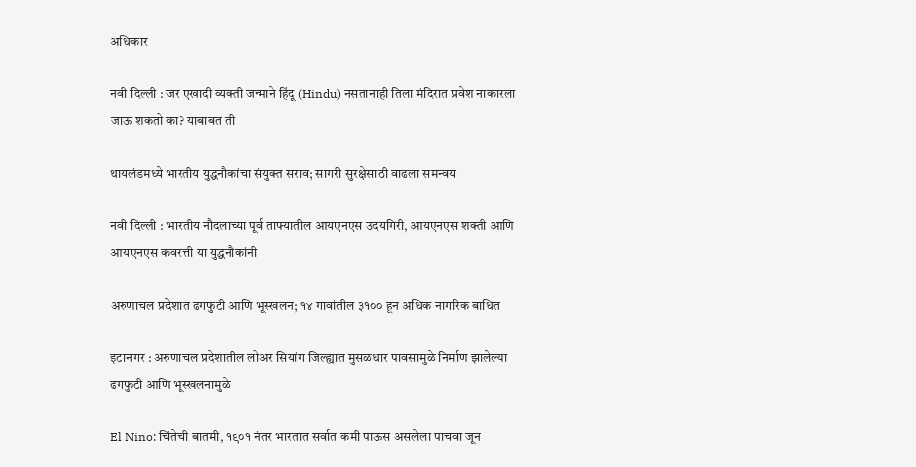अधिकार

नवी दिल्ली : जर एखादी व्यक्ती जन्माने हिंदू (Hindu) नसतानाही तिला मंदिरात प्रवेश नाकारला जाऊ शकतो का? याबाबत ती

थायलंडमध्ये भारतीय युद्धनौकांचा संयुक्त सराव; सागरी सुरक्षेसाठी वाढला समन्वय

नवी दिल्ली : भारतीय नौदलाच्या पूर्व ताफ्यातील आयएनएस उदयगिरी, आयएनएस शक्ती आणि आयएनएस कवरत्ती या युद्धनौकांनी

अरुणाचल प्रदेशात ढगफुटी आणि भूस्खलन; १४ गावांतील ३१०० हून अधिक नागरिक बाधित

इटानगर : अरुणाचल प्रदेशातील लोअर सियांग जिल्ह्यात मुसळधार पावसामुळे निर्माण झालेल्या ढगफुटी आणि भूस्खलनामुळे

El Nino: चिंतेची बातमी, १९०१ नंतर भारतात सर्वात कमी पाऊस असलेला पाचवा जून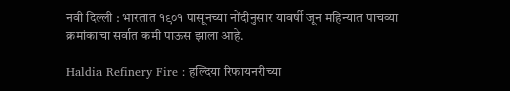नवी दिल्ली : भारतात १९०१ पासूनच्या नोंदीनुसार यावर्षी जून महिन्यात पाचव्या क्रमांकाचा सर्वात कमी पाऊस झाला आहे.

Haldia Refinery Fire : हल्दिया रिफायनरीच्या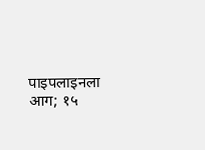पाइपलाइनला आग; १५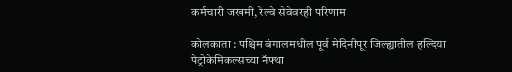कर्मचारी जखमी, रेल्वे सेवेवरही परिणाम

कोलकाता : पश्चिम बंगालमधील पूर्व मेदिनीपूर जिल्ह्यातील हल्दिया पेट्रोकेमिकल्सच्या नॅफ्था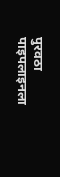पुरवठा पाइपलाइनला